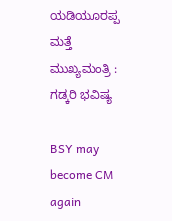ಯಡಿಯೂರಪ್ಪ ಮತ್ತೆ ಮುಖ್ಯಮಂತ್ರಿ : ಗಡ್ಕರಿ ಭವಿಷ್ಯ

BSY may become CM again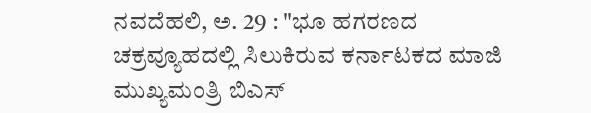ನವದೆಹಲಿ, ಅ. 29 : "ಭೂ ಹಗರಣದ ಚಕ್ರವ್ಯೂಹದಲ್ಲಿ ಸಿಲುಕಿರುವ ಕರ್ನಾಟಕದ ಮಾಜಿ ಮುಖ್ಯಮಂತ್ರಿ ಬಿಎಸ್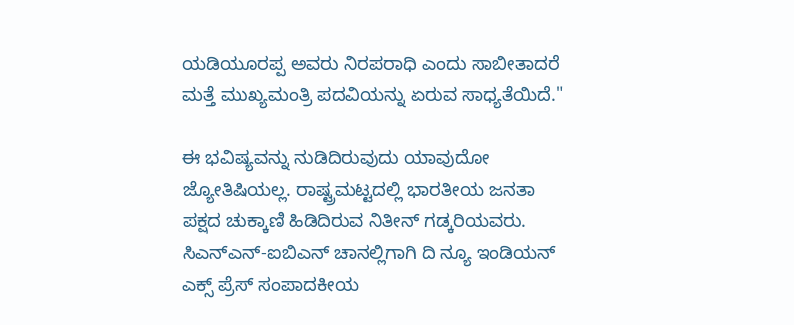ಯಡಿಯೂರಪ್ಪ ಅವರು ನಿರಪರಾಧಿ ಎಂದು ಸಾಬೀತಾದರೆ ಮತ್ತೆ ಮುಖ್ಯಮಂತ್ರಿ ಪದವಿಯನ್ನು ಏರುವ ಸಾಧ್ಯತೆಯಿದೆ."

ಈ ಭವಿಷ್ಯವನ್ನು ನುಡಿದಿರುವುದು ಯಾವುದೋ ಜ್ಯೋತಿಷಿಯಲ್ಲ. ರಾಷ್ಟ್ರಮಟ್ಟದಲ್ಲಿ ಭಾರತೀಯ ಜನತಾ ಪಕ್ಷದ ಚುಕ್ಕಾಣಿ ಹಿಡಿದಿರುವ ನಿತೀನ್ ಗಡ್ಕರಿಯವರು. ಸಿಎನ್ಎನ್-ಐಬಿಎನ್ ಚಾನಲ್ಲಿಗಾಗಿ ದಿ ನ್ಯೂ ಇಂಡಿಯನ್ ಎಕ್ಸ್ ಪ್ರೆಸ್ ಸಂಪಾದಕೀಯ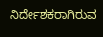ನಿರ್ದೇಶಕರಾಗಿರುವ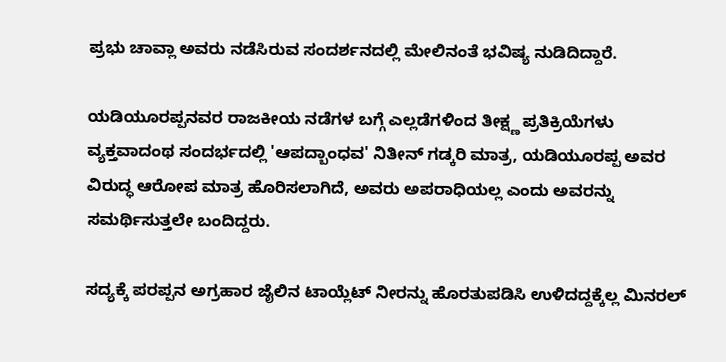ಪ್ರಭು ಚಾವ್ಲಾ ಅವರು ನಡೆಸಿರುವ ಸಂದರ್ಶನದಲ್ಲಿ ಮೇಲಿನಂತೆ ಭವಿಷ್ಯ ನುಡಿದಿದ್ದಾರೆ.

ಯಡಿಯೂರಪ್ಪನವರ ರಾಜಕೀಯ ನಡೆಗಳ ಬಗ್ಗೆ ಎಲ್ಲಡೆಗಳಿಂದ ತೀಕ್ಷ್ಣ ಪ್ರತಿಕ್ರಿಯೆಗಳು ವ್ಯಕ್ತವಾದಂಥ ಸಂದರ್ಭದಲ್ಲಿ 'ಆಪದ್ಬಾಂಧವ' ನಿತೀನ್ ಗಡ್ಕರಿ ಮಾತ್ರ, ಯಡಿಯೂರಪ್ಪ ಅವರ ವಿರುದ್ಧ ಆರೋಪ ಮಾತ್ರ ಹೊರಿಸಲಾಗಿದೆ, ಅವರು ಅಪರಾಧಿಯಲ್ಲ ಎಂದು ಅವರನ್ನು ಸಮರ್ಥಿಸುತ್ತಲೇ ಬಂದಿದ್ದರು.

ಸದ್ಯಕ್ಕೆ ಪರಪ್ಪನ ಅಗ್ರಹಾರ ಜೈಲಿನ ಟಾಯ್ಲೆಟ್ ನೀರನ್ನು ಹೊರತುಪಡಿಸಿ ಉಳಿದದ್ದಕ್ಕೆಲ್ಲ ಮಿನರಲ್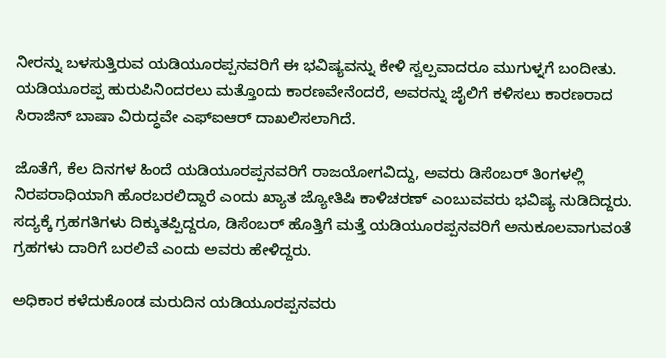ನೀರನ್ನು ಬಳಸುತ್ತಿರುವ ಯಡಿಯೂರಪ್ಪನವರಿಗೆ ಈ ಭವಿಷ್ಯವನ್ನು ಕೇಳಿ ಸ್ವಲ್ಪವಾದರೂ ಮುಗುಳ್ನಗೆ ಬಂದೀತು. ಯಡಿಯೂರಪ್ಪ ಹುರುಪಿನಿಂದರಲು ಮತ್ತೊಂದು ಕಾರಣವೇನೆಂದರೆ, ಅವರನ್ನು ಜೈಲಿಗೆ ಕಳಿಸಲು ಕಾರಣರಾದ ಸಿರಾಜಿನ್ ಬಾಷಾ ವಿರುದ್ಧವೇ ಎಫ್ಐಆರ್ ದಾಖಲಿಸಲಾಗಿದೆ.

ಜೊತೆಗೆ, ಕೆಲ ದಿನಗಳ ಹಿಂದೆ ಯಡಿಯೂರಪ್ಪನವರಿಗೆ ರಾಜಯೋಗವಿದ್ದು, ಅವರು ಡಿಸೆಂಬರ್ ತಿಂಗಳಲ್ಲಿ ನಿರಪರಾಧಿಯಾಗಿ ಹೊರಬರಲಿದ್ದಾರೆ ಎಂದು ಖ್ಯಾತ ಜ್ಯೋತಿಷಿ ಕಾಳಿಚರಣ್ ಎಂಬುವವರು ಭವಿಷ್ಯ ನುಡಿದಿದ್ದರು. ಸದ್ಯಕ್ಕೆ ಗ್ರಹಗತಿಗಳು ದಿಕ್ಕುತಪ್ಪಿದ್ದರೂ, ಡಿಸೆಂಬರ್ ಹೊತ್ತಿಗೆ ಮತ್ತೆ ಯಡಿಯೂರಪ್ಪನವರಿಗೆ ಅನುಕೂಲವಾಗುವಂತೆ ಗ್ರಹಗಳು ದಾರಿಗೆ ಬರಲಿವೆ ಎಂದು ಅವರು ಹೇಳಿದ್ದರು.

ಅಧಿಕಾರ ಕಳೆದುಕೊಂಡ ಮರುದಿನ ಯಡಿಯೂರಪ್ಪನವರು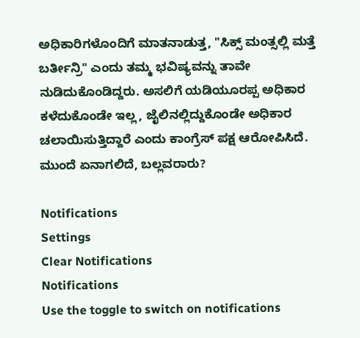ಅಧಿಕಾರಿಗಳೊಂದಿಗೆ ಮಾತನಾಡುತ್ತ, "ಸಿಕ್ಸ್ ಮಂತ್ಸಲ್ಲಿ ಮತ್ತೆ ಬರ್ತೀನ್ರಿ" ಎಂದು ತಮ್ಮ ಭವಿಷ್ಯವನ್ನು ತಾವೇ ನುಡಿದುಕೊಂಡಿದ್ದರು. ಅಸಲಿಗೆ ಯಡಿಯೂರಪ್ಪ ಅಧಿಕಾರ ಕಳೆದುಕೊಂಡೇ ಇಲ್ಲ, ಜೈಲಿನಲ್ಲಿದ್ದುಕೊಂಡೇ ಅಧಿಕಾರ ಚಲಾಯಿಸುತ್ತಿದ್ದಾರೆ ಎಂದು ಕಾಂಗ್ರೆಸ್ ಪಕ್ಷ ಆರೋಪಿಸಿದೆ. ಮುಂದೆ ಏನಾಗಲಿದೆ, ಬಲ್ಲವರಾರು?

Notifications
Settings
Clear Notifications
Notifications
Use the toggle to switch on notifications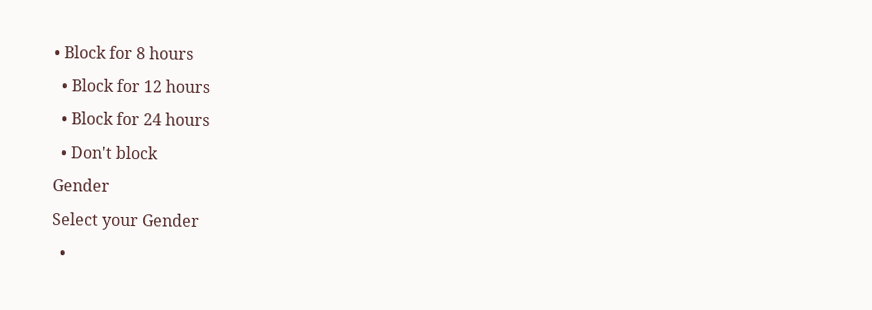• Block for 8 hours
  • Block for 12 hours
  • Block for 24 hours
  • Don't block
Gender
Select your Gender
  •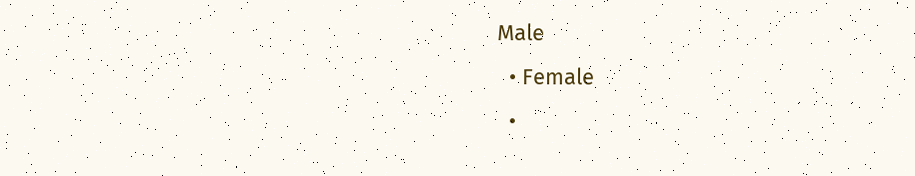Male
  • Female
  •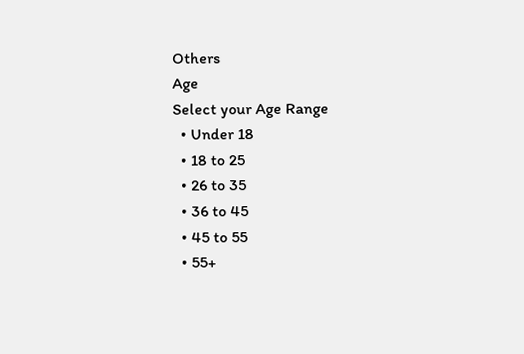Others
Age
Select your Age Range
  • Under 18
  • 18 to 25
  • 26 to 35
  • 36 to 45
  • 45 to 55
  • 55+